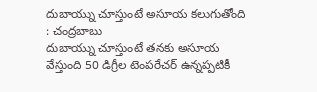దుబాయ్ను చూస్తుంటే అసూయ కలుగుతోంది : చంద్రబాబు
దుబాయ్ను చూస్తుంటే తనకు అసూయ వేస్తుంది 50 డిగ్రీల టెంపరేచర్ ఉన్నప్పటికీ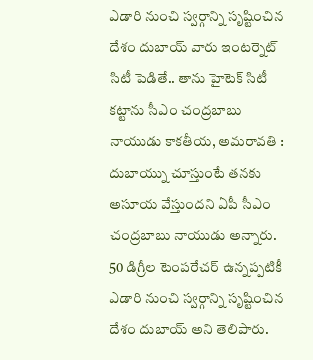ఎడారి నుంచి స్వర్గాన్ని సృష్టించిన దేశం దుబాయ్ వారు ఇంటర్నెట్ సిటీ పెడితే.. తాను హైటెక్ సిటీ కట్టాను సీఎం చంద్రబాబు నాయుడు కాకతీయ, అమరావతి : దుబాయ్ను చూస్తుంటే తనకు అసూయ వేస్తుందని ఏపీ సీఎం చంద్రబాబు నాయుడు అన్నారు. 50 డిగ్రీల టెంపరేచర్ ఉన్నప్పటికీ ఎడారి నుంచి స్వర్గాన్ని సృష్టించిన దేశం దుబాయ్ అని తెలిపారు.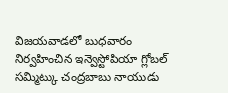విజయవాడలో బుధవారం నిర్వహించిన ఇన్వెస్టోపియా గ్లోబల్ సమ్మిట్కు చంద్రబాబు నాయుడు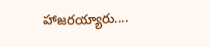హాజరయ్యారు....